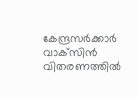കേന്ദ്രസര്‍ക്കാര്‍ വാ‌ക്‌സിന്‍ വിതരണത്തില്‍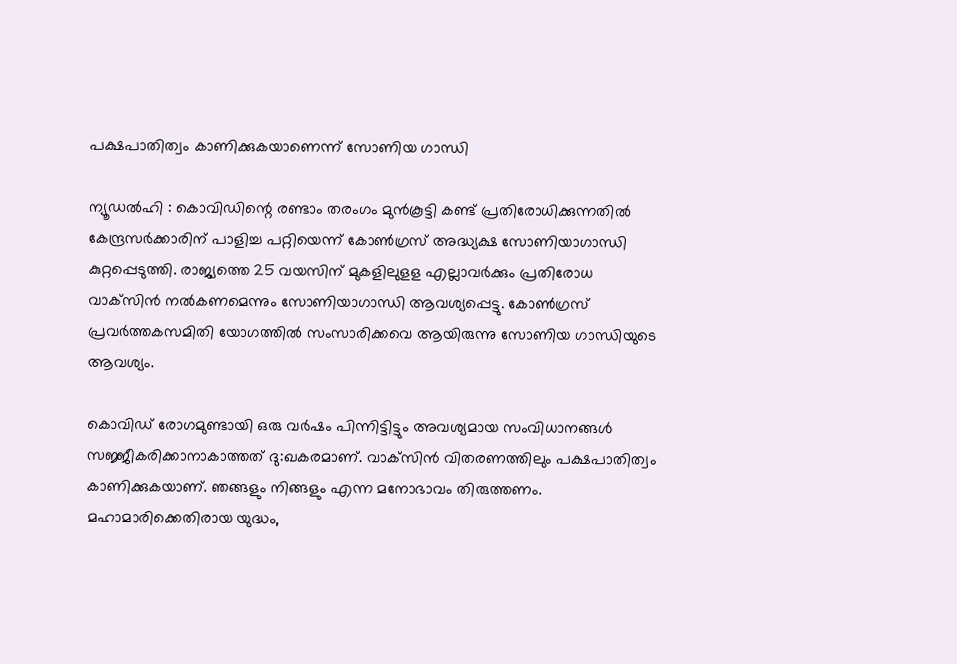പക്ഷപാതിത്വം കാണിക്കുകയാണെന്ന് സോണിയ ഗാന്ധി

ന്യൂഡല്‍ഹി : കൊവിഡിന്റെ രണ്ടാം തരംഗം മുന്‍കൂട്ടി കണ്ട് പ്രതിരോധിക്കുന്നതില്‍ കേന്ദ്രസര്‍ക്കാരിന് പാളിച്ച പറ്റിയെന്ന് കോണ്‍ഗ്രസ് അദ്ധ്യക്ഷ സോണിയാഗാന്ധി കുറ്റപ്പെടുത്തി. രാജ്യത്തെ 25 വയസിന് മുകളിലുളള എല്ലാവര്‍ക്കും പ്രതിരോധ വാക്‌സിന്‍ നല്‍കണമെന്നും സോണിയാഗാന്ധി ആവശ്യപ്പെട്ടു. കോണ്‍ഗ്രസ് പ്രവര്‍ത്തകസമിതി യോഗത്തില്‍ സംസാരിക്കവെ ആയിരുന്നു സോണിയ ഗാന്ധിയുടെ ആവശ്യം.

കൊവിഡ് രോഗമുണ്ടായി ഒരു വര്‍ഷം പിന്നിട്ടിട്ടും അവശ്യമായ സംവിധാനങ്ങള്‍ സജ്ജീകരിക്കാനാകാത്തത് ദു:ഖകരമാണ്. വാക്‌സിന്‍ വിതരണത്തിലും പക്ഷപാതിത്വം കാണിക്കുകയാണ്. ഞങ്ങളും നിങ്ങളും എന്ന മനോഭാവം തിരുത്തണം. മഹാമാരിക്കെതിരായ യുദ്ധം,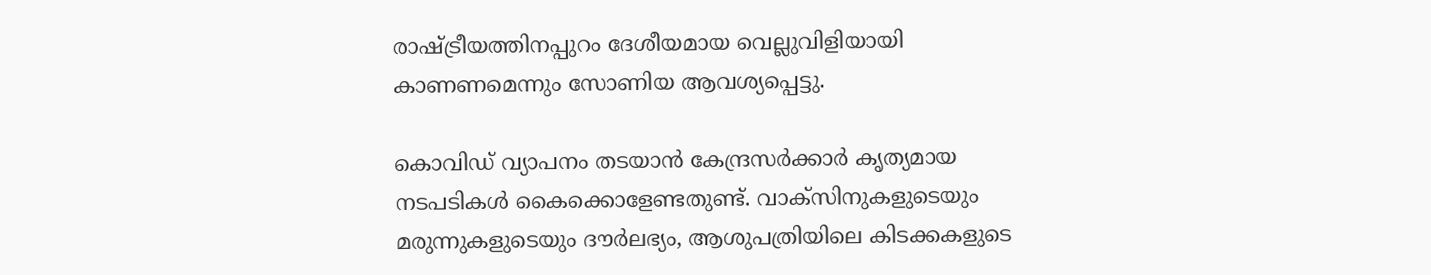രാഷ്ട്രീയത്തിനപ്പുറം ദേശീയമായ വെല്ലുവിളിയായി കാണണമെന്നും സോണിയ ആവശ്യപ്പെട്ടു.

കൊവിഡ് വ്യാപനം തടയാന്‍ കേന്ദ്രസര്‍ക്കാര്‍ കൃത്യമായ നടപടികള്‍ കൈക്കൊളേണ്ടതുണ്ട്. വാക്‌സിനുകളുടെയും മരുന്നുകളുടെയും ദൗര്‍ലഭ്യം, ആശുപത്രിയിലെ കിടക്കകളുടെ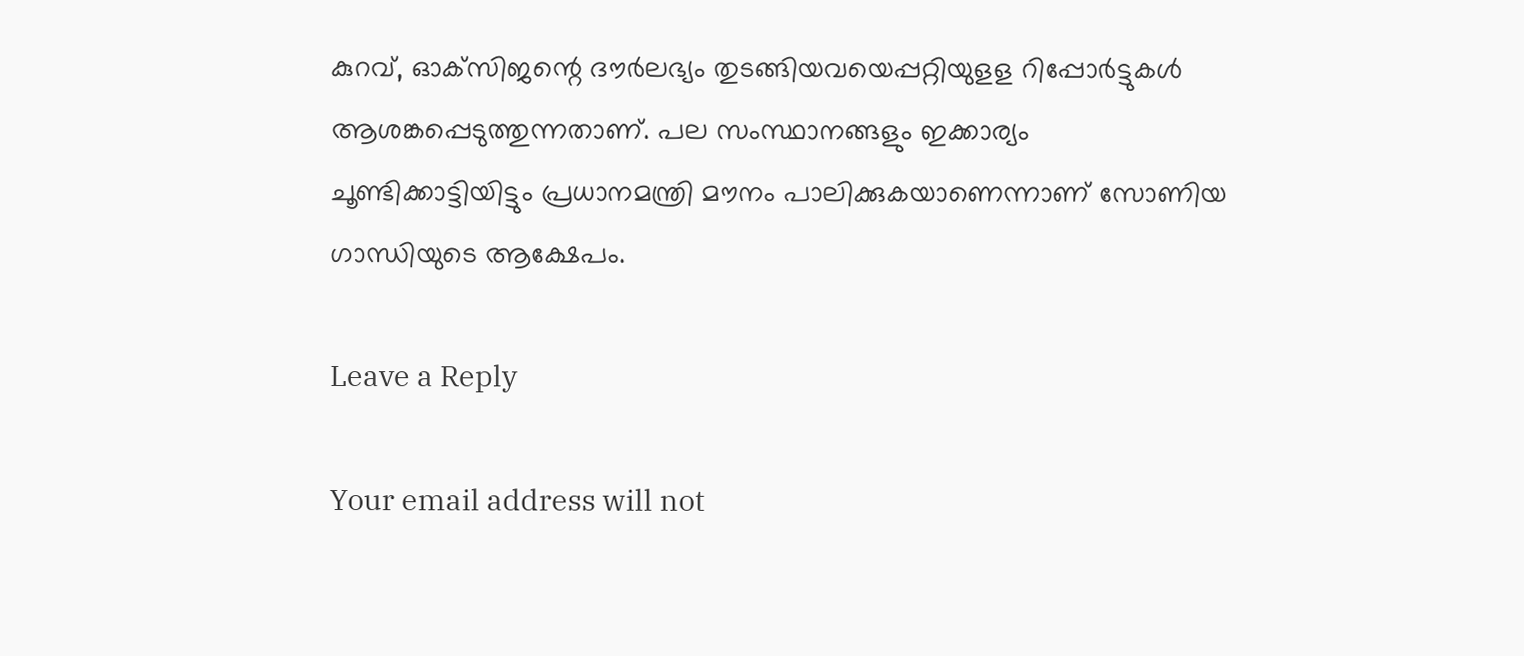കുറവ്, ഓക്‌സിജന്റെ ദൗര്‍ലഭ്യം തുടങ്ങിയവയെപ്പറ്റിയുളള റിപ്പോര്‍ട്ടുകള്‍ ആശങ്കപ്പെടുത്തുന്നതാണ്. പല സംസ്ഥാനങ്ങളും ഇക്കാര്യം ചൂണ്ടിക്കാട്ടിയിട്ടും പ്രധാനമന്ത്രി മൗനം പാലിക്കുകയാണെന്നാണ് സോണിയ ഗാന്ധിയുടെ ആക്ഷേപം.

Leave a Reply

Your email address will not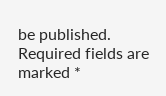be published. Required fields are marked *